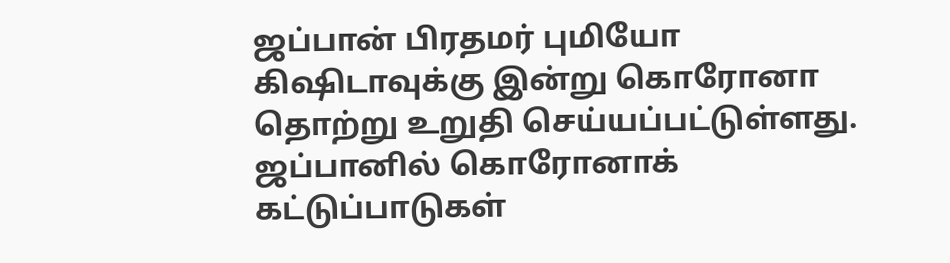ஜப்பான் பிரதமர் புமியோ கிஷிடாவுக்கு இன்று கொரோனா தொற்று உறுதி செய்யப்பட்டுள்ளது.
ஜப்பானில் கொரோனாக் கட்டுப்பாடுகள்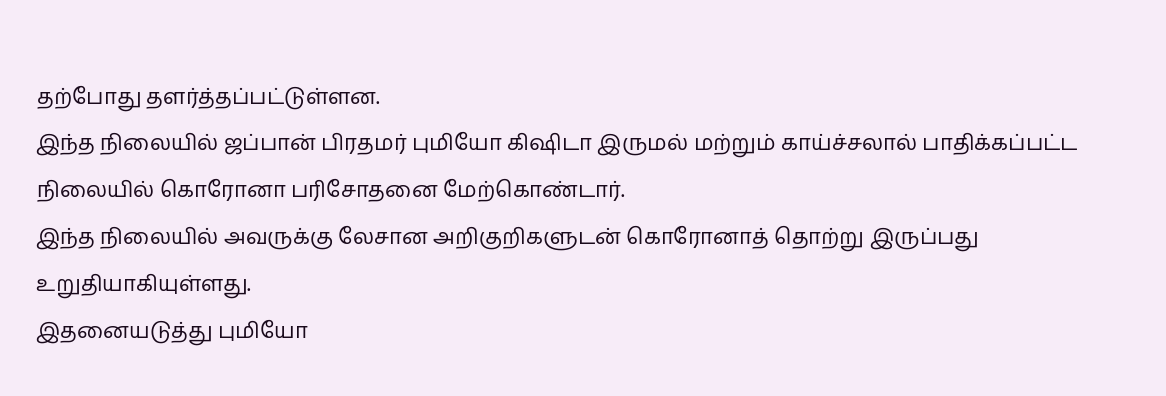தற்போது தளர்த்தப்பட்டுள்ளன.
இந்த நிலையில் ஜப்பான் பிரதமர் புமியோ கிஷிடா இருமல் மற்றும் காய்ச்சலால் பாதிக்கப்பட்ட நிலையில் கொரோனா பரிசோதனை மேற்கொண்டார்.
இந்த நிலையில் அவருக்கு லேசான அறிகுறிகளுடன் கொரோனாத் தொற்று இருப்பது உறுதியாகியுள்ளது.
இதனையடுத்து புமியோ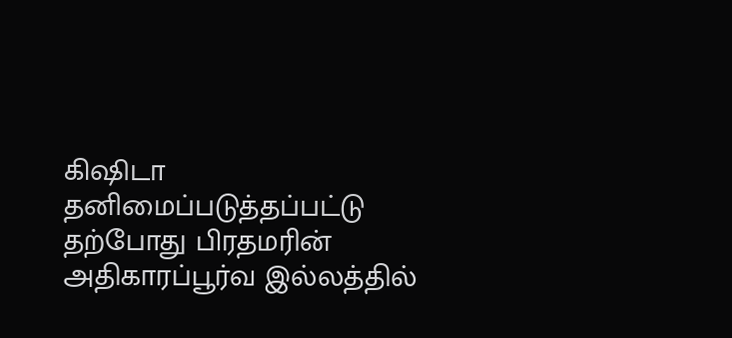கிஷிடா தனிமைப்படுத்தப்பட்டு தற்போது பிரதமரின் அதிகாரப்பூர்வ இல்லத்தில்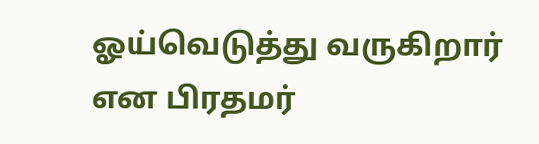ஓய்வெடுத்து வருகிறார் என பிரதமர்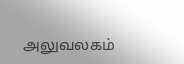அலுவலகம்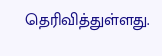தெரிவித்துள்ளது.